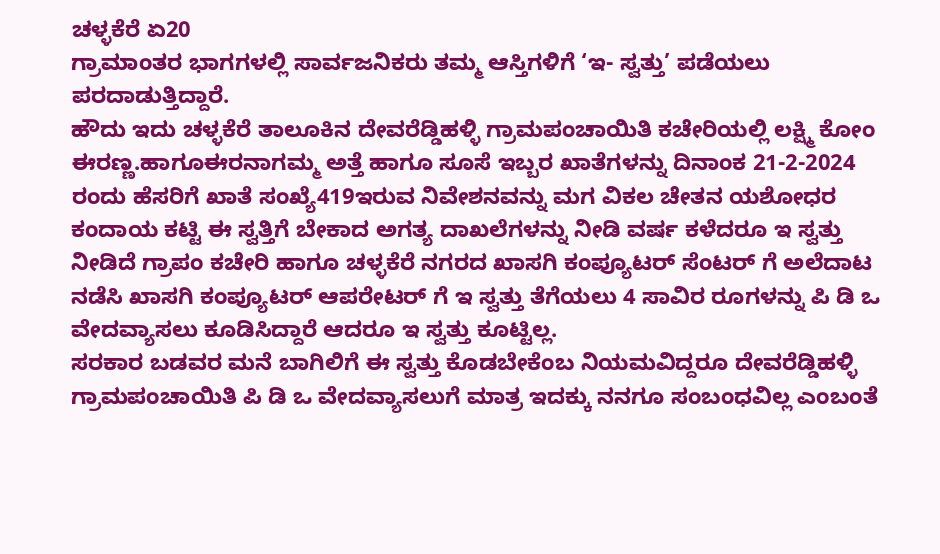ಚಳ್ಳಕೆರೆ ಏ20
ಗ್ರಾಮಾಂತರ ಭಾಗಗಳಲ್ಲಿ ಸಾರ್ವಜನಿಕರು ತಮ್ಮ ಆಸ್ತಿಗಳಿಗೆ ‘ಇ- ಸ್ವತ್ತು’ ಪಡೆಯಲು ಪರದಾಡುತ್ತಿದ್ದಾರೆ.
ಹೌದು ಇದು ಚಳ್ಳಕೆರೆ ತಾಲೂಕಿನ ದೇವರೆಡ್ಡಿಹಳ್ಳಿ ಗ್ರಾಮಪಂಚಾಯಿತಿ ಕಚೇರಿಯಲ್ಲಿ ಲಕ್ಷ್ಮಿ ಕೋಂ ಈರಣ್ಣ.ಹಾಗೂಈರನಾಗಮ್ಮ ಅತ್ತೆ ಹಾಗೂ ಸೂಸೆ ಇಬ್ಬರ ಖಾತೆಗಳನ್ನು ದಿನಾಂಕ 21-2-2024 ರಂದು ಹೆಸರಿಗೆ ಖಾತೆ ಸಂಖ್ಯೆ419ಇರುವ ನಿವೇಶನವನ್ನು ಮಗ ವಿಕಲ ಚೇತನ ಯಶೋಧರ ಕಂದಾಯ ಕಟ್ಟಿ ಈ ಸ್ವತ್ತಿಗೆ ಬೇಕಾದ ಅಗತ್ಯ ದಾಖಲೆಗಳನ್ನು ನೀಡಿ ವರ್ಷ ಕಳೆದರೂ ಇ ಸ್ವತ್ತು ನೀಡಿದೆ ಗ್ರಾಪಂ ಕಚೇರಿ ಹಾಗೂ ಚಳ್ಳಕೆರೆ ನಗರದ ಖಾಸಗಿ ಕಂಪ್ಯೂಟರ್ ಸೆಂಟರ್ ಗೆ ಅಲೆದಾಟ ನಡೆಸಿ ಖಾಸಗಿ ಕಂಪ್ಯೂಟರ್ ಆಪರೇಟರ್ ಗೆ ಇ ಸ್ವತ್ತು ತೆಗೆಯಲು 4 ಸಾವಿರ ರೂಗಳನ್ನು ಪಿ ಡಿ ಒ ವೇದವ್ಯಾಸಲು ಕೂಡಿಸಿದ್ದಾರೆ ಆದರೂ ಇ ಸ್ವತ್ತು ಕೂಟ್ಟಿಲ್ಲ.
ಸರಕಾರ ಬಡವರ ಮನೆ ಬಾಗಿಲಿಗೆ ಈ ಸ್ವತ್ತು ಕೊಡಬೇಕೆಂಬ ನಿಯಮವಿದ್ದರೂ ದೇವರೆಡ್ಡಿಹಳ್ಳಿ ಗ್ರಾಮಪಂಚಾಯಿತಿ ಪಿ ಡಿ ಒ ವೇದವ್ಯಾಸಲುಗೆ ಮಾತ್ರ ಇದಕ್ಕು ನನಗೂ ಸಂಬಂಧವಿಲ್ಲ ಎಂಬಂತೆ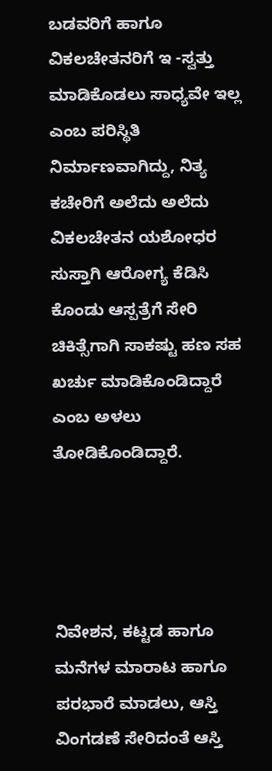ಬಡವರಿಗೆ ಹಾಗೂ ವಿಕಲಚೇತನರಿಗೆ ಇ -ಸ್ವತ್ತು ಮಾಡಿಕೊಡಲು ಸಾಧ್ಯವೇ ಇಲ್ಲ ಎಂಬ ಪರಿಸ್ಥಿತಿ ನಿರ್ಮಾಣವಾಗಿದ್ದು, ನಿತ್ಯ ಕಚೇರಿಗೆ ಅಲೆದು ಅಲೆದು ವಿಕಲಚೇತನ ಯಶೋಧರ ಸುಸ್ತಾಗಿ ಆರೋಗ್ಯ ಕೆಡಿಸಿ ಕೊಂಡು ಆಸ್ಪತ್ರೆಗೆ ಸೇರಿ ಚಿಕಿತ್ಸೆಗಾಗಿ ಸಾಕಷ್ಟು ಹಣ ಸಹ ಖರ್ಚು ಮಾಡಿಕೊಂಡಿದ್ದಾರೆ ಎಂಬ ಅಳಲು ತೋಡಿಕೊಂಡಿದ್ದಾರೆ.




ನಿವೇಶನ, ಕಟ್ಟಡ ಹಾಗೂ ಮನೆಗಳ ಮಾರಾಟ ಹಾಗೂ ಪರಭಾರೆ ಮಾಡಲು, ಆಸ್ತಿ ವಿಂಗಡಣೆ ಸೇರಿದಂತೆ ಆಸ್ತಿ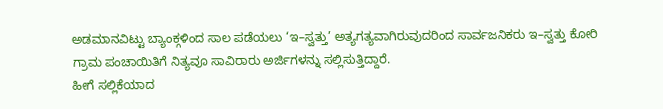ಅಡಮಾನವಿಟ್ಟು ಬ್ಯಾಂಕ್ಗಳಿಂದ ಸಾಲ ಪಡೆಯಲು ‘ಇ–ಸ್ವತ್ತು’ ಅತ್ಯಗತ್ಯವಾಗಿರುವುದರಿಂದ ಸಾರ್ವಜನಿಕರು ಇ–ಸ್ವತ್ತು ಕೋರಿ ಗ್ರಾಮ ಪಂಚಾಯಿತಿಗೆ ನಿತ್ಯವೂ ಸಾವಿರಾರು ಅರ್ಜಿಗಳನ್ನು ಸಲ್ಲಿಸುತ್ತಿದ್ದಾರೆ.
ಹೀಗೆ ಸಲ್ಲಿಕೆಯಾದ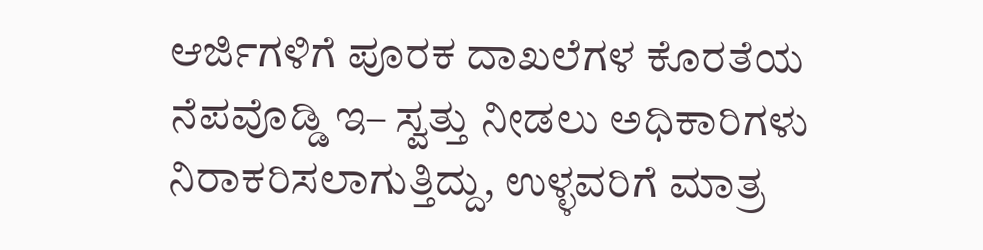ಆರ್ಜಿಗಳಿಗೆ ಪೂರಕ ದಾಖಲೆಗಳ ಕೊರತೆಯ ನೆಪವೊಡ್ಡಿ ಇ– ಸ್ವತ್ತು ನೀಡಲು ಅಧಿಕಾರಿಗಳು ನಿರಾಕರಿಸಲಾಗುತ್ತಿದ್ದು, ಉಳ್ಳವರಿಗೆ ಮಾತ್ರ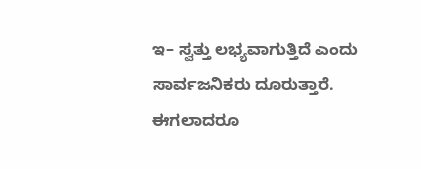ಇ– ಸ್ವತ್ತು ಲಭ್ಯವಾಗುತ್ತಿದೆ ಎಂದು ಸಾರ್ವಜನಿಕರು ದೂರುತ್ತಾರೆ.
ಈಗಲಾದರೂ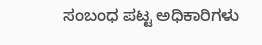ಸಂಬಂಧ ಪಟ್ಟ ಅಧಿಕಾರಿಗಳು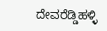ದೇವರೆಡ್ಡಿಹಳ್ಳಿ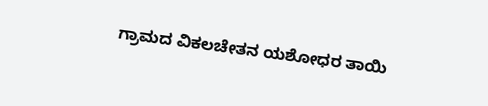ಗ್ರಾಮದ ವಿಕಲಚೇತನ ಯಶೋಧರ ತಾಯಿ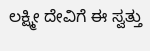ಲಕ್ಷ್ಮೀ ದೇವಿಗೆ ಈ ಸ್ವತ್ತು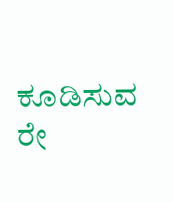ಕೂಡಿಸುವ ರೇ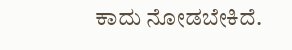ಕಾದು ನೋಡಬೇಕಿದೆ.